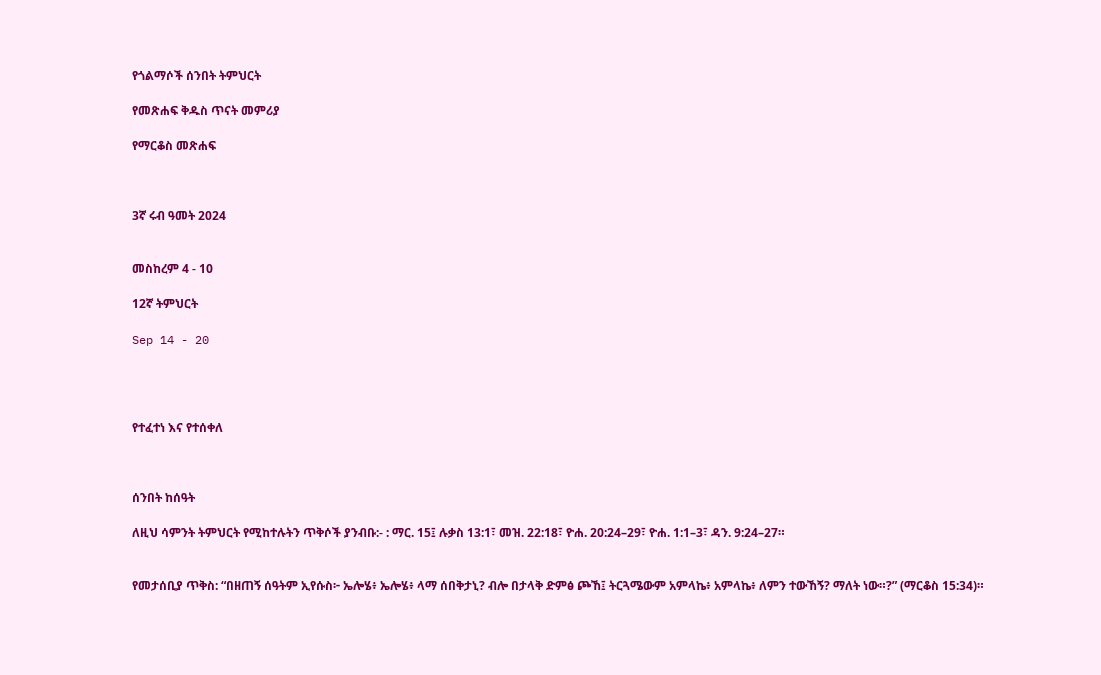የጎልማሶች ሰንበት ትምህርት

የመጽሐፍ ቅዱስ ጥናት መምሪያ

የማርቆስ መጽሐፍ



3ኛ ሩብ ዓመት 2024


መስከረም 4 - 10

12ኛ ትምህርት

Sep 14 - 20




የተፈተነ እና የተሰቀለ



ሰንበት ከሰዓት

ለዚህ ሳምንት ትምህርት የሚከተሉትን ጥቅሶች ያንብቡ:- : ማር. 15፤ ሉቃስ 13:1፣ መዝ. 22:18፣ ዮሐ. 20:24–29፣ ዮሐ. 1:1–3፣ ዳን. 9:24–27።


የመታሰቢያ ጥቅስ: “በዘጠኝ ሰዓትም ኢየሱስ፦ ኤሎሄ፥ ኤሎሄ፥ ላማ ሰበቅታኒ? ብሎ በታላቅ ድምፅ ጮኸ፤ ትርጓሜውም አምላኬ፥ አምላኬ፥ ለምን ተውኸኝ? ማለት ነው።?” (ማርቆስ 15:34)።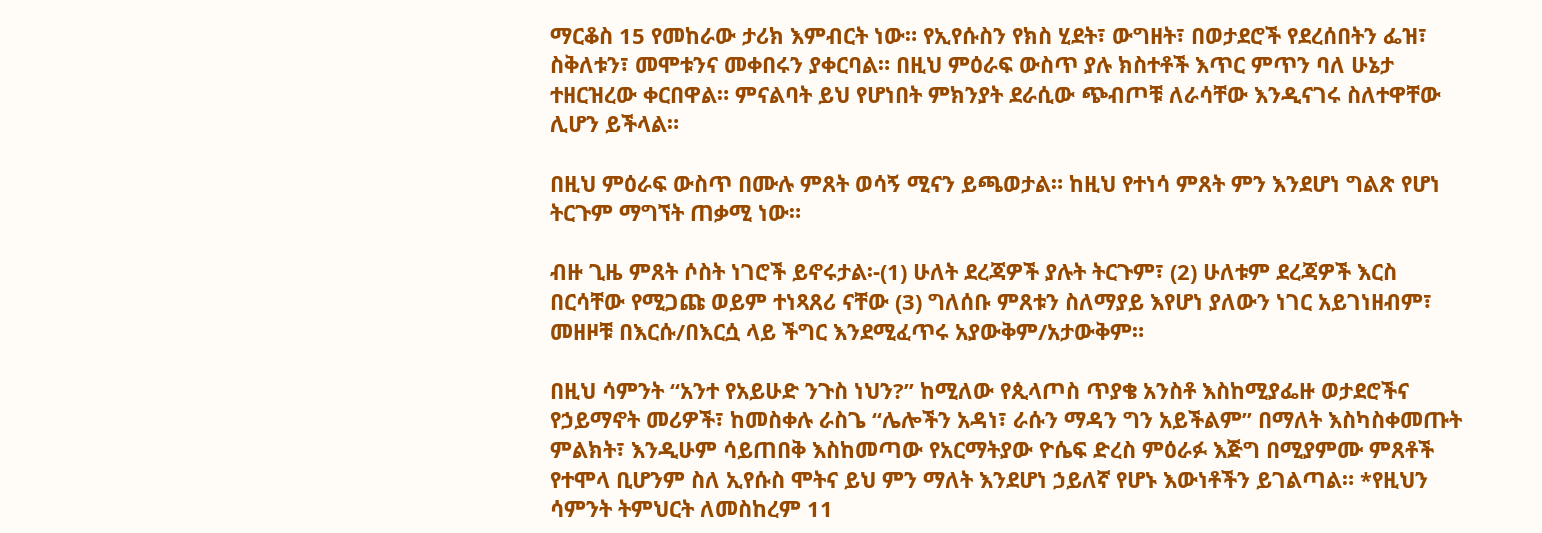ማርቆስ 15 የመከራው ታሪክ እምብርት ነው። የኢየሱስን የክስ ሂደት፣ ውግዘት፣ በወታደሮች የደረሰበትን ፌዝ፣ ስቅለቱን፣ መሞቱንና መቀበሩን ያቀርባል። በዚህ ምዕራፍ ውስጥ ያሉ ክስተቶች እጥር ምጥን ባለ ሁኔታ ተዘርዝረው ቀርበዋል። ምናልባት ይህ የሆነበት ምክንያት ደራሲው ጭብጦቹ ለራሳቸው እንዲናገሩ ስለተዋቸው ሊሆን ይችላል።

በዚህ ምዕራፍ ውስጥ በሙሉ ምጸት ወሳኝ ሚናን ይጫወታል። ከዚህ የተነሳ ምጸት ምን እንደሆነ ግልጽ የሆነ ትርጉም ማግኘት ጠቃሚ ነው።

ብዙ ጊዜ ምጸት ሶስት ነገሮች ይኖሩታል፡-(1) ሁለት ደረጃዎች ያሉት ትርጉም፣ (2) ሁለቱም ደረጃዎች እርስ በርሳቸው የሚጋጩ ወይም ተነጻጸሪ ናቸው (3) ግለሰቡ ምጸቱን ስለማያይ እየሆነ ያለውን ነገር አይገነዘብም፣ መዘዞቹ በእርሱ/በእርሷ ላይ ችግር እንደሚፈጥሩ አያውቅም/አታውቅም።

በዚህ ሳምንት “አንተ የአይሁድ ንጉስ ነህን?” ከሚለው የጲላጦስ ጥያቄ አንስቶ እስከሚያፌዙ ወታደሮችና የኃይማኖት መሪዎች፣ ከመስቀሉ ራስጌ “ሌሎችን አዳነ፣ ራሱን ማዳን ግን አይችልም” በማለት እስካስቀመጡት ምልክት፣ እንዲሁም ሳይጠበቅ እስከመጣው የአርማትያው ዮሴፍ ድረስ ምዕራፉ እጅግ በሚያምሙ ምጸቶች የተሞላ ቢሆንም ስለ ኢየሱስ ሞትና ይህ ምን ማለት እንደሆነ ኃይለኛ የሆኑ እውነቶችን ይገልጣል። *የዚህን ሳምንት ትምህርት ለመስከረም 11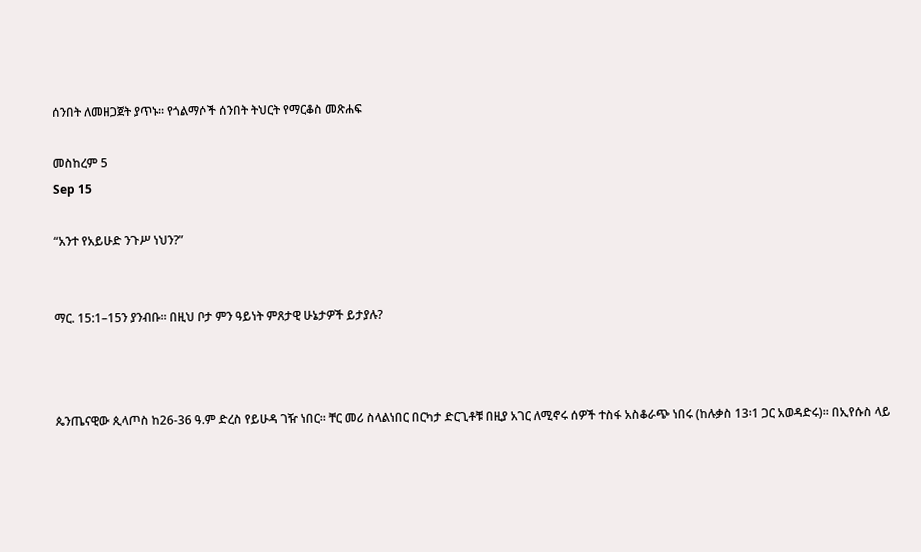ሰንበት ለመዘጋጀት ያጥኑ። የጎልማሶች ሰንበት ትህርት የማርቆስ መጽሐፍ

መስከረም 5
Sep 15

“አንተ የአይሁድ ንጉሥ ነህን?”


ማር. 15:1–15ን ያንብቡ። በዚህ ቦታ ምን ዓይነት ምጸታዊ ሁኔታዎች ይታያሉ?



ጴንጤናዊው ጲላጦስ ከ26-36 ዓ.ም ድረስ የይሁዳ ገዥ ነበር። ቸር መሪ ስላልነበር በርካታ ድርጊቶቹ በዚያ አገር ለሚኖሩ ሰዎች ተስፋ አስቆራጭ ነበሩ (ከሉቃስ 13፡1 ጋር አወዳድሩ)። በኢየሱስ ላይ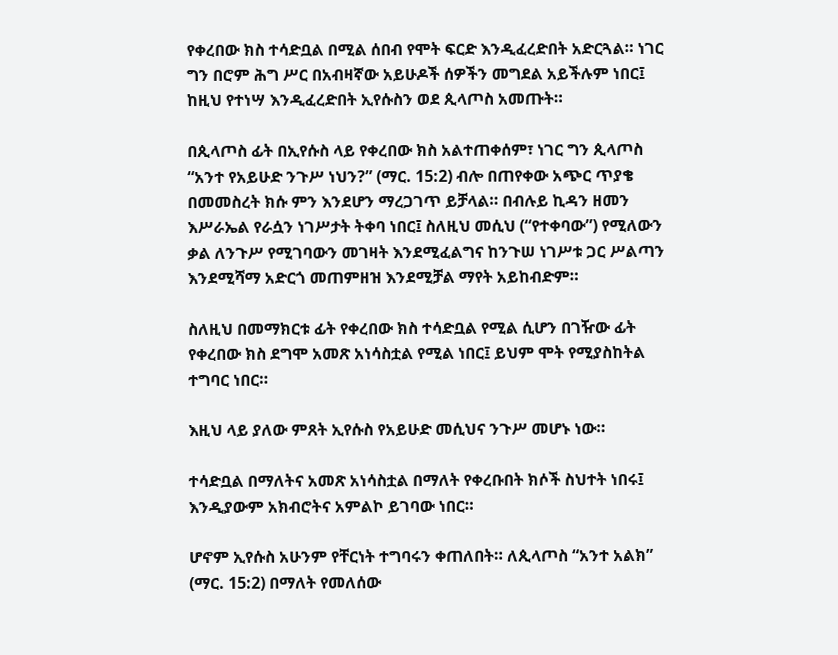የቀረበው ክስ ተሳድቧል በሚል ሰበብ የሞት ፍርድ እንዲፈረድበት አድርጓል። ነገር ግን በሮም ሕግ ሥር በአብዛኛው አይሁዶች ሰዎችን መግደል አይችሉም ነበር፤ ከዚህ የተነሣ እንዲፈረድበት ኢየሱስን ወደ ጲላጦስ አመጡት።

በጲላጦስ ፊት በኢየሱስ ላይ የቀረበው ክስ አልተጠቀሰም፣ ነገር ግን ጲላጦስ “አንተ የአይሁድ ንጉሥ ነህን?” (ማር. 15:2) ብሎ በጠየቀው አጭር ጥያቄ በመመስረት ክሱ ምን እንደሆን ማረጋገጥ ይቻላል። በብሉይ ኪዳን ዘመን እሥራኤል የራሷን ነገሥታት ትቀባ ነበር፤ ስለዚህ መሲህ (“የተቀባው”) የሚለውን ቃል ለንጉሥ የሚገባውን መገዛት እንደሚፈልግና ከንጉሠ ነገሥቱ ጋር ሥልጣን እንደሚሻማ አድርጎ መጠምዘዝ እንደሚቻል ማየት አይከብድም።

ስለዚህ በመማክርቱ ፊት የቀረበው ክስ ተሳድቧል የሚል ሲሆን በገዥው ፊት የቀረበው ክስ ደግሞ አመጽ አነሳስቷል የሚል ነበር፤ ይህም ሞት የሚያስከትል ተግባር ነበር።

እዚህ ላይ ያለው ምጸት ኢየሱስ የአይሁድ መሲህና ንጉሥ መሆኑ ነው።

ተሳድቧል በማለትና አመጽ አነሳስቷል በማለት የቀረቡበት ክሶች ስህተት ነበሩ፤ እንዲያውም አክብሮትና አምልኮ ይገባው ነበር።

ሆኖም ኢየሱስ አሁንም የቸርነት ተግባሩን ቀጠለበት። ለጲላጦስ “አንተ አልክ” (ማር. 15:2) በማለት የመለሰው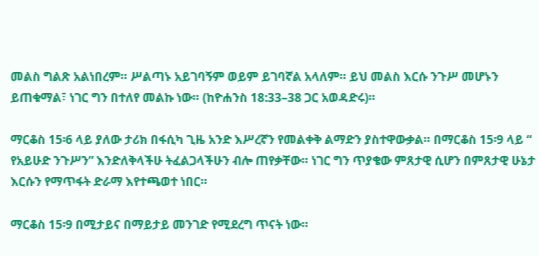መልስ ግልጽ አልነበረም። ሥልጣኑ አይገባኝም ወይም ይገባኛል አላለም። ይህ መልስ እርሱ ንጉሥ መሆኑን ይጠቁማል፣ ነገር ግን በተለየ መልኩ ነው። (ከዮሐንስ 18:33–38 ጋር አወዳድሩ)።

ማርቆስ 15፡6 ላይ ያለው ታሪክ በፋሲካ ጊዜ አንድ እሥረኛን የመልቀቅ ልማድን ያስተዋውቃል። በማርቆስ 15፡9 ላይ “ የአይሁድ ንጉሥን” እንድለቅላችሁ ትፈልጋላችሁን ብሎ ጠየቃቸው። ነገር ግን ጥያቄው ምጸታዊ ሲሆን በምጸታዊ ሁኔታ እርሱን የማጥፋት ድራማ እየተጫወተ ነበር።

ማርቆስ 15፡9 በሚታይና በማይታይ መንገድ የሚደረግ ጥናት ነው።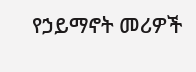የኃይማኖት መሪዎች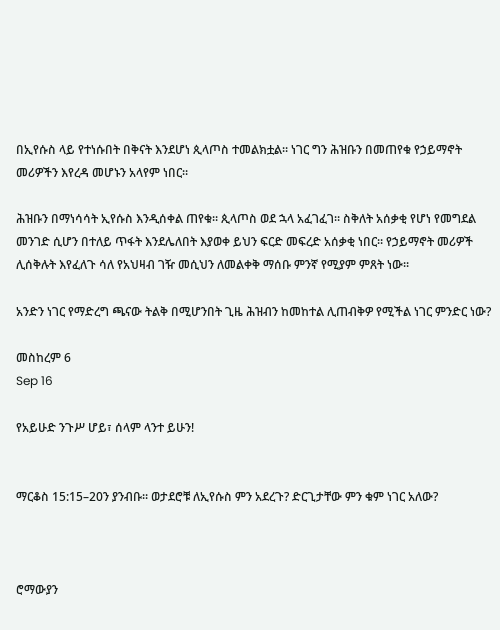በኢየሱስ ላይ የተነሱበት በቅናት እንደሆነ ጲላጦስ ተመልክቷል። ነገር ግን ሕዝቡን በመጠየቁ የኃይማኖት መሪዎችን እየረዳ መሆኑን አላየም ነበር።

ሕዝቡን በማነሳሳት ኢየሱስ እንዲሰቀል ጠየቁ። ጲላጦስ ወደ ኋላ አፈገፈገ። ስቅለት አሰቃቂ የሆነ የመግደል መንገድ ሲሆን በተለይ ጥፋት እንደሌለበት እያወቀ ይህን ፍርድ መፍረድ አሰቃቂ ነበር። የኃይማኖት መሪዎች ሊሰቅሉት እየፈለጉ ሳለ የአህዛብ ገዥ መሲህን ለመልቀቅ ማሰቡ ምንኛ የሚያም ምጸት ነው።

አንድን ነገር የማድረግ ጫናው ትልቅ በሚሆንበት ጊዜ ሕዝብን ከመከተል ሊጠብቅዎ የሚችል ነገር ምንድር ነው?

መስከረም 6
Sep 16

የአይሁድ ንጉሥ ሆይ፣ ሰላም ላንተ ይሁን!


ማርቆስ 15:15–20ን ያንብቡ። ወታደሮቹ ለኢየሱስ ምን አደረጉ? ድርጊታቸው ምን ቁም ነገር አለው?



ሮማውያን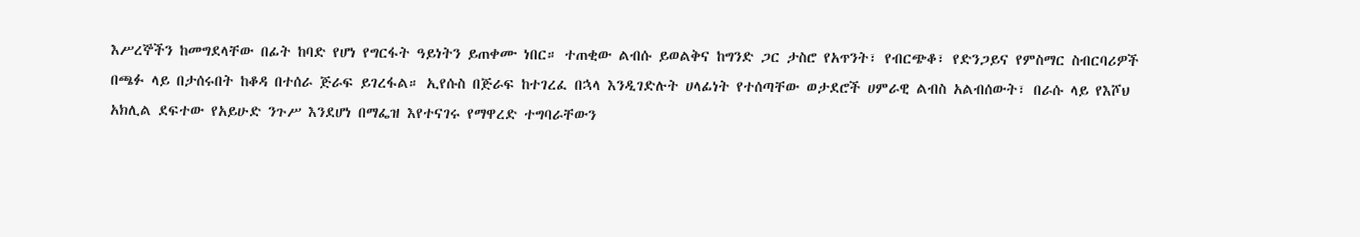እሥረኞችን ከመግደላቸው በፊት ከባድ የሆነ የግርፋት ዓይነትን ይጠቀሙ ነበር። ተጠቂው ልብሱ ይወልቅና ከግንድ ጋር ታስሮ የአጥንት፣ የብርጭቆ፣ የድንጋይና የምስማር ስብርባሪዎች በጫፉ ላይ በታሰሩበት ከቆዳ በተሰራ ጅራፍ ይገረፋል። ኢየሱስ በጅራፍ ከተገረፈ በኋላ እንዲገድሉት ሀላፊነት የተሰጣቸው ወታደሮች ሀምራዊ ልብስ አልብሰውት፣ በራሱ ላይ የእሾህ አክሊል ደፍተው የአይሁድ ንጉሥ እንደሆነ በማፌዝ እየተናገሩ የማዋረድ ተግባራቸውን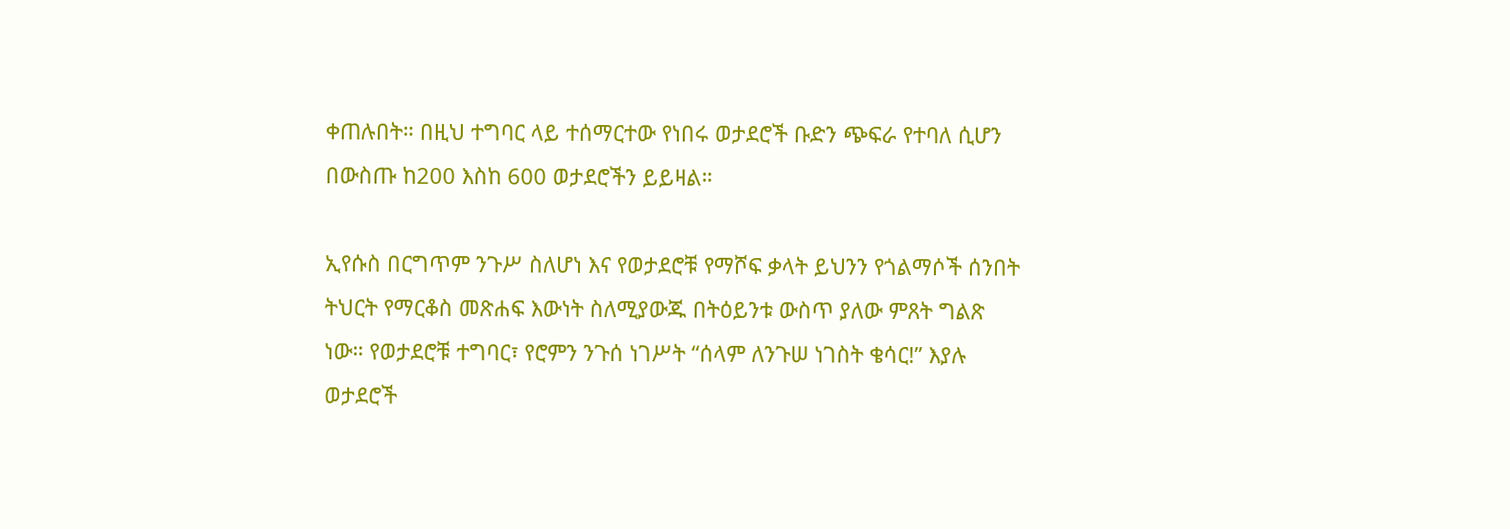ቀጠሉበት። በዚህ ተግባር ላይ ተሰማርተው የነበሩ ወታደሮች ቡድን ጭፍራ የተባለ ሲሆን በውስጡ ከ200 እስከ 600 ወታደሮችን ይይዛል።

ኢየሱስ በርግጥም ንጉሥ ስለሆነ እና የወታደሮቹ የማሾፍ ቃላት ይህንን የጎልማሶች ሰንበት ትህርት የማርቆስ መጽሐፍ እውነት ስለሚያውጁ በትዕይንቱ ውስጥ ያለው ምጸት ግልጽ ነው። የወታደሮቹ ተግባር፣ የሮምን ንጉሰ ነገሥት “ሰላም ለንጉሠ ነገስት ቄሳር!” እያሉ ወታደሮች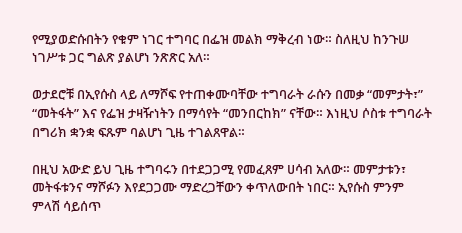የሚያወድሱበትን የቁም ነገር ተግባር በፌዝ መልክ ማቅረብ ነው። ስለዚህ ከንጉሠ ነገሥቱ ጋር ግልጽ ያልሆነ ንጽጽር አለ።

ወታደሮቹ በኢየሱስ ላይ ለማሾፍ የተጠቀሙባቸው ተግባራት ራሱን በመቃ “መምታት፣” “መትፋት” እና የፌዝ ታዛዥነትን በማሳየት “መንበርከክ” ናቸው። እነዚህ ሶስቱ ተግባራት በግሪክ ቋንቋ ፍጹም ባልሆነ ጊዜ ተገልጸዋል።

በዚህ አውድ ይህ ጊዜ ተግባሩን በተደጋጋሚ የመፈጸም ሀሳብ አለው። መምታቱን፣ መትፋቱንና ማሾፉን እየደጋጋሙ ማድረጋቸውን ቀጥለውበት ነበር። ኢየሱስ ምንም ምላሽ ሳይሰጥ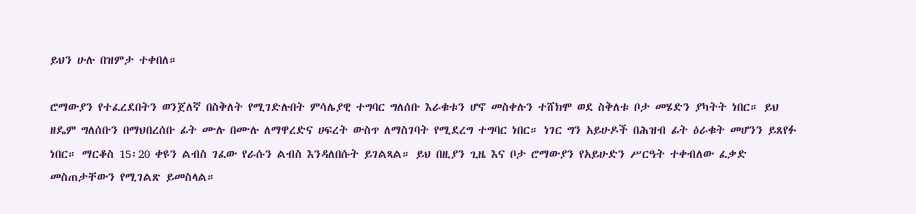ይህን ሁሉ በዝምታ ተቀበለ።

ሮማውያን የተፈረደበትን ወንጀለኛ በስቅለት የሚገድሉበት ምሳሌያዊ ተግባር ግለሰቡ እራቁቱን ሆኖ መስቀሉን ተሸክሞ ወደ ስቅለቱ ቦታ መሄድን ያካትት ነበር። ይህ ዘዴም ግለሰቡን በማህበረሰቡ ፊት ሙሉ በሙሉ ለማዋረድና ሀፍረት ውስጥ ለማስገባት የሚደረግ ተግባር ነበር። ነገር ግን አይሁዶች በሕዝብ ፊት ዕራቁት መሆንን ይጸየፉ ነበር። ማርቆስ 15፡20 ቀዩን ልብስ ገፈው የራሱን ልብስ እንዳለበሱት ይገልጻል። ይህ በዚያን ጊዜ እና ቦታ ሮማውያን የአይሁድን ሥርዓት ተቀብለው ፈቃድ መስጠታቸውን የሚገልጽ ይመስላል።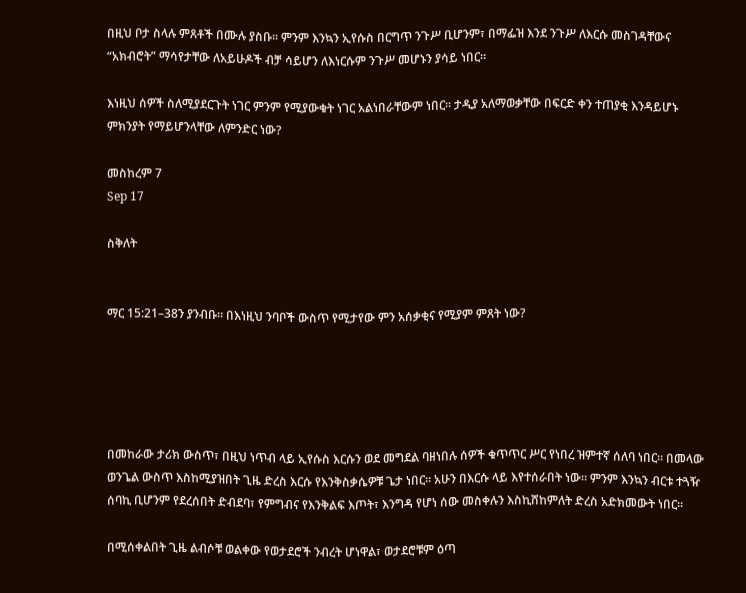በዚህ ቦታ ስላሉ ምጸቶች በሙሉ ያስቡ። ምንም እንኳን ኢየሱስ በርግጥ ንጉሥ ቢሆንም፣ በማፌዝ እንደ ንጉሥ ለእርሱ መስገዳቸውና “አክብሮት” ማሳየታቸው ለአይሁዶች ብቻ ሳይሆን ለእነርሱም ንጉሥ መሆኑን ያሳይ ነበር።

እነዚህ ሰዎች ስለሚያደርጉት ነገር ምንም የሚያውቁት ነገር አልነበራቸውም ነበር። ታዲያ አለማወቃቸው በፍርድ ቀን ተጠያቂ እንዳይሆኑ ምክንያት የማይሆንላቸው ለምንድር ነው?

መስከረም 7
Sep 17

ስቅለት


ማር 15:21–38ን ያንብቡ። በእነዚህ ንባቦች ውስጥ የሚታየው ምን አሰቃቂና የሚያም ምጸት ነው?





በመከራው ታሪክ ውስጥ፣ በዚህ ነጥብ ላይ ኢየሱስ እርሱን ወደ መግደል ባዘነበሉ ሰዎች ቁጥጥር ሥር የነበረ ዝምተኛ ሰለባ ነበር። በመላው ወንጌል ውስጥ እስከሚያዝበት ጊዜ ድረስ እርሱ የእንቅስቃሴዎቹ ጌታ ነበር። አሁን በእርሱ ላይ እየተሰራበት ነው። ምንም እንኳን ብርቱ ተጓዥ ሰባኪ ቢሆንም የደረሰበት ድብደባ፣ የምግብና የእንቅልፍ እጦት፣ እንግዳ የሆነ ሰው መስቀሉን እስኪሸከምለት ድረስ አድክመውት ነበር።

በሚሰቀልበት ጊዜ ልብሶቹ ወልቀው የወታደሮች ንብረት ሆነዋል፣ ወታደሮቹም ዕጣ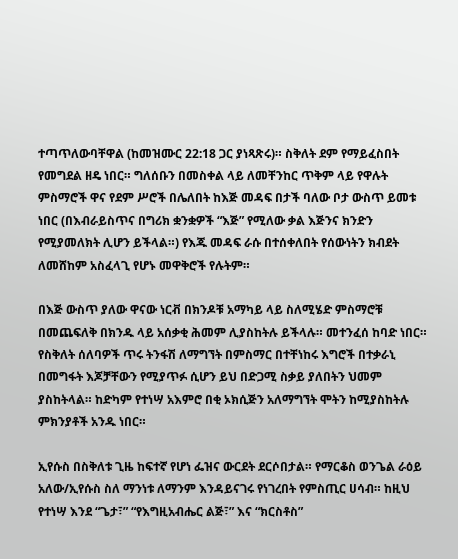ተጣጥለውባቸዋል (ከመዝሙር 22:18 ጋር ያነጻጽሩ)። ስቅለት ደም የማይፈስበት የመግደል ዘዴ ነበር። ግለሰቡን በመስቀል ላይ ለመቸንከር ጥቅም ላይ የዋሉት ምስማሮች ዋና የደም ሥሮች በሌለበት ከእጅ መዳፍ በታች ባለው ቦታ ውስጥ ይመቱ ነበር (በእብራይስጥና በግሪክ ቋንቋዎች “እጅ” የሚለው ቃል እጅንና ክንድን የሚያመለክት ሊሆን ይችላል።) የእጁ መዳፍ ራሱ በተሰቀለበት የሰውነትን ክብደት ለመሸከም አስፈላጊ የሆኑ መዋቅሮች የሉትም።

በእጅ ውስጥ ያለው ዋናው ነርቭ በክንዶቹ አማካይ ላይ ስለሚሄድ ምስማሮቹ በመጨፍለቅ በክንዱ ላይ አሰቃቂ ሕመም ሊያስከትሉ ይችላሉ። መተንፈሰ ከባድ ነበር። የስቅለት ሰለባዎች ጥሩ ትንፋሽ ለማግኘት በምስማር በተቸነከሩ እግሮች በተቃራኒ በመግፋት እጆቻቸውን የሚያጥፉ ሲሆን ይህ በድጋሚ ስቃይ ያለበትን ህመም ያስከትላል። ከድካም የተነሣ አእምሮ በቂ ኦክሲጅን አለማግኘት ሞትን ከሚያስከትሉ ምክንያቶች አንዱ ነበር።

ኢየሱስ በስቅለቱ ጊዜ ከፍተኛ የሆነ ፌዝና ውርደት ደርሶበታል። የማርቆስ ወንጌል ራዕይ አለው/ኢየሱስ ስለ ማንነቱ ለማንም እንዳይናገሩ የነገረበት የምስጢር ሀሳብ። ከዚህ የተነሣ እንደ “ጌታ፣” “የእግዚአብሔር ልጅ፣” እና “ክርስቶስ”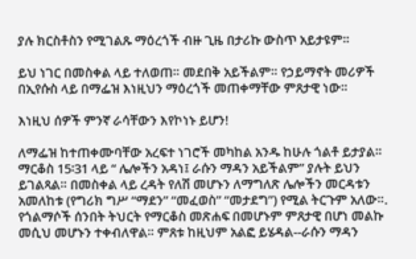ያሉ ክርስቶስን የሚገልጹ ማዕረጎች ብዙ ጊዜ በታሪኩ ውስጥ አይታዩም።

ይህ ነገር በመስቀል ላይ ተለወጠ። መደበቅ አይችልም። የኃይማኖት መሪዎች በኢየሱስ ላይ በማፌዝ እነዚህን ማዕረጎች መጠቀማቸው ምጸታዊ ነው።

እነዚህ ሰዎች ምንኛ ራሳቸውን እየኮነኑ ይሆን!

ለማፌዝ ከተጠቀሙባቸው አረፍተ ነገሮች መካከል አንዱ ከሁሉ ጎልቶ ይታያል። ማርቆስ 15፡31 ላይ “ ሌሎችን አዳነ፤ ራሱን ማዳን አይችልም” ያሉት ይህን ይገልጻል። በመስቀል ላይ ረዳት የለሽ መሆኑን ለማግለጽ ሌሎችን መርዳቱን አመለከቱ (የግሪክ ግሥ “ማደን” “መፈወስ” “መታደግ”) የሚል ትርጉም አለው።. የጎልማሶች ሰንበት ትህርት የማርቆስ መጽሐፍ በመሆኑም ምጸታዊ በሆነ መልኩ መሲህ መሆኑን ተቀብለዋል። ምጸቱ ከዚህም አልፎ ይሄዳል--ራሱን ማዳን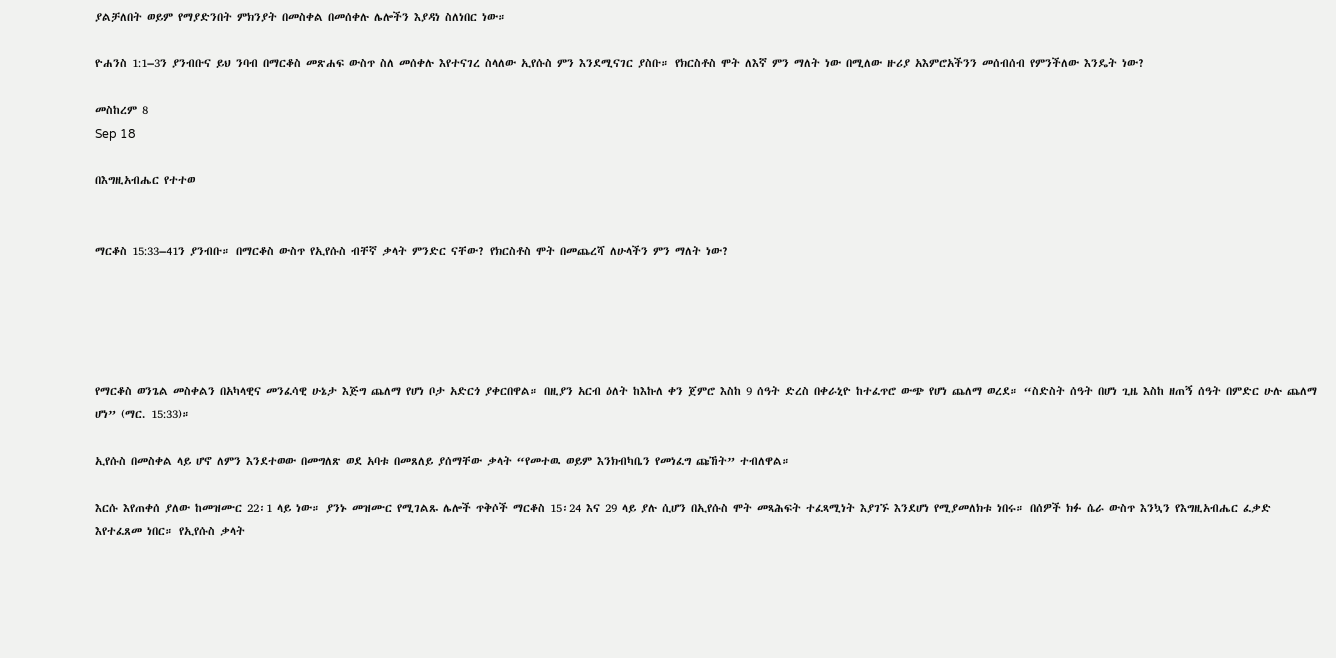ያልቻለበት ወይም የማያድንበት ምክንያት በመስቀል በመሰቀሉ ሌሎችን እያዳነ ስለነበር ነው።

ዮሐንስ 1:1–3ን ያንብቡና ይህ ንባብ በማርቆስ መጽሐፍ ውስጥ ስለ መሰቀሉ እየተናገረ ስላለው ኢየሱስ ምን እንደሚናገር ያስቡ። የክርስቶስ ሞት ለእኛ ምን ማለት ነው በሚለው ዙሪያ አእምሮአችንን መሰብሰብ የምንችለው እንዴት ነው?

መስከረም 8
Sep 18

በእግዚአብሔር የተተወ


ማርቆስ 15:33–41ን ያንብቡ። በማርቆስ ውስጥ የኢየሱስ ብቸኛ ቃላት ምንድር ናቸው? የክርስቶስ ሞት በመጨረሻ ለሁላችን ምን ማለት ነው?





የማርቆስ ወንጌል መስቀልን በአካላዊና መንፈሳዊ ሁኔታ እጅግ ጨለማ የሆነ ቦታ አድርጎ ያቀርበዋል። በዚያን አርብ ዕለት ከእኩለ ቀን ጀምሮ እስከ 9 ሰዓት ድረስ በቀራኒዮ ከተፈጥሮ ውጭ የሆነ ጨለማ ወረደ። “ስድስት ሰዓት በሆነ ጊዜ እስከ ዘጠኝ ሰዓት በምድር ሁሉ ጨለማ ሆነ” (ማር. 15:33)።

ኢየሱስ በመስቀል ላይ ሆኖ ለምን እንደተወው በመግለጽ ወደ አባቱ በመጸለይ ያሰማቸው ቃላት “የመተዉ ወይም እንክብካቤን የመነፈግ ጩኸት” ተብለዋል።

እርሱ እየጠቀሰ ያለው ከመዝሙር 22፡1 ላይ ነው። ያንኑ መዝሙር የሚገልጹ ሌሎች ጥቅሶች ማርቆስ 15፡24 እና 29 ላይ ያሉ ሲሆን በኢየሱስ ሞት መጻሕፍት ተፈጻሚነት እያገኙ እንደሆነ የሚያመለክቱ ነበሩ። በሰዎች ክፉ ሴራ ውስጥ እንኳን የእግዚአብሔር ፈቃድ እየተፈጸመ ነበር። የኢየሱስ ቃላት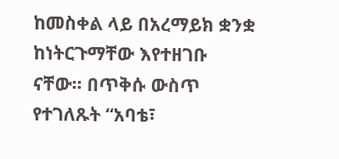ከመስቀል ላይ በአረማይክ ቋንቋ ከነትርጉማቸው እየተዘገቡ ናቸው። በጥቅሱ ውስጥ የተገለጹት “አባቴ፣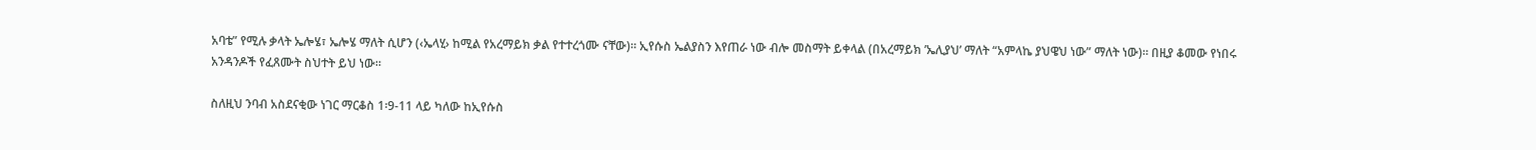አባቴ” የሚሉ ቃላት ኤሎሄ፣ ኤሎሄ ማለት ሲሆን (‹ኤላሂ› ከሚል የአረማይክ ቃል የተተረጎሙ ናቸው)። ኢየሱስ ኤልያስን እየጠራ ነው ብሎ መስማት ይቀላል (በአረማይክ ’ኤሊያህ’ ማለት “አምላኬ ያህዌህ ነው” ማለት ነው)። በዚያ ቆመው የነበሩ አንዳንዶች የፈጸሙት ስህተት ይህ ነው።

ስለዚህ ንባብ አስደናቂው ነገር ማርቆስ 1፡9-11 ላይ ካለው ከኢየሱስ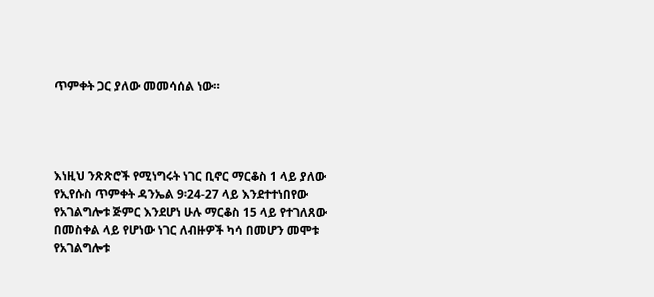ጥምቀት ጋር ያለው መመሳሰል ነው።




እነዚህ ንጽጽሮች የሚነግሩት ነገር ቢኖር ማርቆስ 1 ላይ ያለው የኢየሱስ ጥምቀት ዳንኤል 9፡24-27 ላይ እንደተተነበየው የአገልግሎቱ ጅምር እንደሆነ ሁሉ ማርቆስ 15 ላይ የተገለጸው በመስቀል ላይ የሆነው ነገር ለብዙዎች ካሳ በመሆን መሞቱ የአገልግሎቱ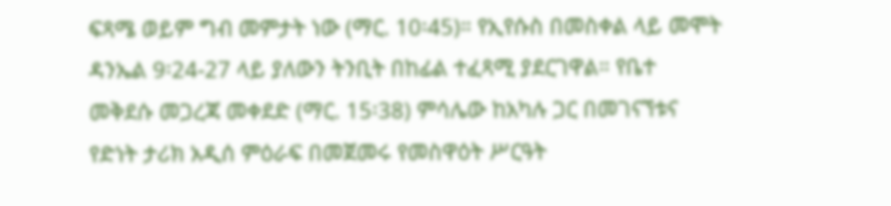ፍጻሜ ወይም ግብ መምታት ነው (ማር. 10፡45)። የኢየሱስ በመስቀል ላይ መሞት ዳንኤል 9፡24-27 ላይ ያለውን ትንቢት በከፊል ተፈጻሚ ያደርገዋል። የቤተ መቅደሱ መጋረጃ መቀደድ (ማር. 15፡38) ምሳሌው ከአካሉ ጋር በመገናኘቱና የድነት ታሪክ አዲሰ ምዕራፍ በመጀመሩ የመስዋዕት ሥርዓት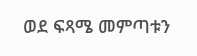ወደ ፍጻሜ መምጣቱን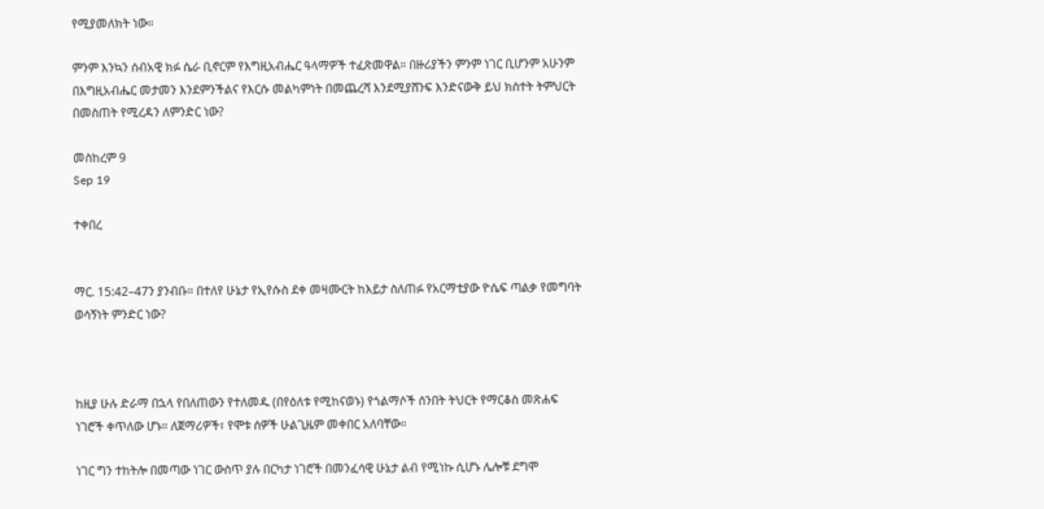የሚያመለክት ነው።

ምንም እንኳን ሰብአዊ ክፉ ሴራ ቢኖርም የእግዚአብሔር ዓላማዎች ተፈጽመዋል። በዙሪያችን ምንም ነገር ቢሆንም አሁንም በእግዚአብሔር መታመን እንደምንችልና የእርሱ መልካምነት በመጨረሻ እንደሚያሸንፍ እንድናውቅ ይህ ክስተት ትምህርት በመስጠት የሚረዳን ለምንድር ነው?

መስከረም 9
Sep 19

ተቀበረ


ማር. 15:42–47ን ያንብቡ። በተለየ ሁኔታ የኢየሱስ ደቀ መዛሙርት ከእይታ ስለጠፉ የአርማቲያው ዮሴፍ ጣልቃ የመግባት ወሳኝነት ምንድር ነው?



ከዚያ ሁሉ ድራማ በኋላ የበለጠውን የተለመዱ (በየዕለቱ የሚከናወኑ) የጎልማሶች ሰንበት ትህርት የማርቆስ መጽሐፍ ነገሮች ቀጥለው ሆኑ። ለጀማሪዎች፣ የሞቱ ሰዎች ሁልጊዜም መቀበር አለባቸው።

ነገር ግን ተከትሎ በመጣው ነገር ውስጥ ያሉ በርካታ ነገሮች በመንፈሳዊ ሁኔታ ልብ የሚነኩ ሲሆኑ ሌሎቹ ደግሞ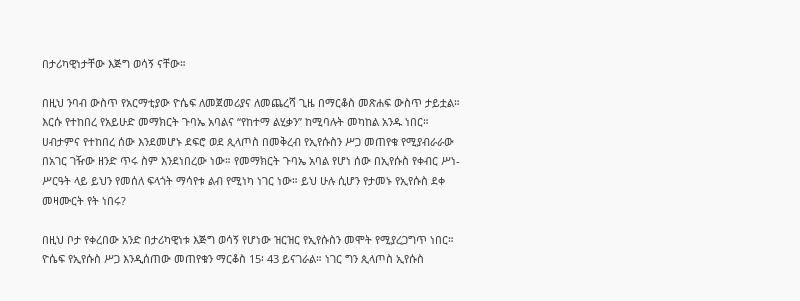በታሪካዊነታቸው እጅግ ወሳኝ ናቸው።

በዚህ ንባብ ውስጥ የአርማቲያው ዮሴፍ ለመጀመሪያና ለመጨረሻ ጊዜ በማርቆስ መጽሐፍ ውስጥ ታይቷል። እርሱ የተከበረ የአይሁድ መማክርት ጉባኤ አባልና “የከተማ ልሂቃን” ከሚባሉት መካከል አንዱ ነበር። ሀብታምና የተከበረ ሰው እንደመሆኑ ደፍሮ ወደ ጲላጦስ በመቅረብ የኢየሱስን ሥጋ መጠየቁ የሚያብራራው በአገር ገዥው ዘንድ ጥሩ ስም እንደነበረው ነው። የመማክርት ጉባኤ አባል የሆነ ሰው በኢየሱስ የቀብር ሥነ-ሥርዓት ላይ ይህን የመሰለ ፍላጎት ማሳየቱ ልብ የሚነካ ነገር ነው። ይህ ሁሉ ሲሆን የታመኑ የኢየሱስ ደቀ መዛሙርት የት ነበሩ?

በዚህ ቦታ የቀረበው አንድ በታሪካዊነቱ እጅግ ወሳኝ የሆነው ዝርዝር የኢየሱስን መሞት የሚያረጋግጥ ነበር። ዮሴፍ የኢየሱስ ሥጋ እንዲሰጠው መጠየቁን ማርቆስ 15፡ 43 ይናገራል። ነገር ግን ጲላጦስ ኢየሱስ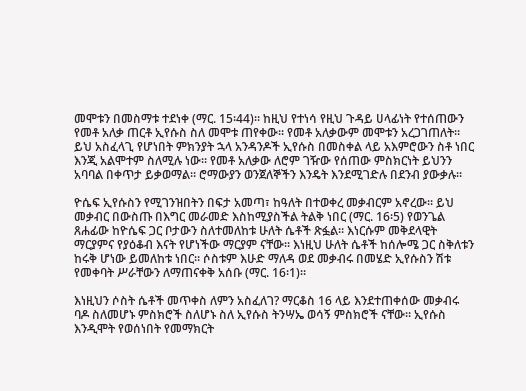መሞቱን በመስማቱ ተደነቀ (ማር. 15፡44)። ከዚህ የተነሳ የዚህ ጉዳይ ሀላፊነት የተሰጠውን የመቶ አለቃ ጠርቶ ኢየሱስ ስለ መሞቱ ጠየቀው። የመቶ አለቃውም መሞቱን አረጋገጠለት። ይህ አስፈላጊ የሆነበት ምክንያት ኋላ አንዳንዶች ኢየሱስ በመስቀል ላይ አእምሮውን ስቶ ነበር እንጂ አልሞተም ስለሚሉ ነው። የመቶ አለቃው ለሮም ገዥው የሰጠው ምስክርነት ይህንን አባባል በቀጥታ ይቃወማል። ሮማውያን ወንጀለኞችን እንዴት እንደሚገድሉ በደንብ ያውቃሉ።

ዮሴፍ ኢየሱስን የሚገንዝበትን በፍታ አመጣ፣ ከዓለት በተወቀረ መቃብርም አኖረው። ይህ መቃብር በውስጡ በእግር መራመድ እስከሚያስችል ትልቅ ነበር (ማር. 16፡5) የወንጌል ጸሐፊው ከዮሴፍ ጋር ቦታውን ስለተመለከቱ ሁለት ሴቶች ጽፏል። እነርሱም መቅደላዊት ማርያምና የያዕቆብ እናት የሆነችው ማርያም ናቸው። እነዚህ ሁለት ሴቶች ከሰሎሜ ጋር ስቅለቱን ከሩቅ ሆነው ይመለከቱ ነበር። ሶስቱም እሁድ ማለዳ ወደ መቃብሩ በመሄድ ኢየሱስን ሽቱ የመቀባት ሥራቸውን ለማጠናቀቅ አሰቡ (ማር. 16፡1)።

እነዚህን ሶስት ሴቶች መጥቀስ ለምን አስፈለገ? ማርቆስ 16 ላይ እንደተጠቀሰው መቃብሩ ባዶ ስለመሆኑ ምስክሮች ስለሆኑ ስለ ኢየሱስ ትንሣኤ ወሳኝ ምስክሮች ናቸው። ኢየሱስ እንዲሞት የወሰነበት የመማክርት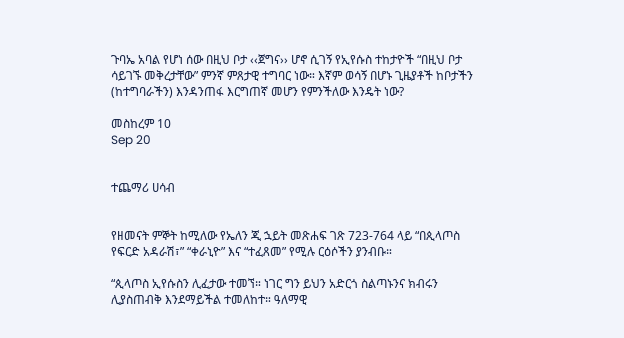ጉባኤ አባል የሆነ ሰው በዚህ ቦታ ‹‹ጀግና›› ሆኖ ሲገኝ የኢየሱስ ተከታዮች “በዚህ ቦታ ሳይገኙ መቅረታቸው” ምንኛ ምጸታዊ ተግባር ነው። እኛም ወሳኝ በሆኑ ጊዜያቶች ከቦታችን (ከተግባራችን) እንዳንጠፋ እርግጠኛ መሆን የምንችለው እንዴት ነው?

መስከረም 10
Sep 20


ተጨማሪ ሀሳብ


የዘመናት ምኞት ከሚለው የኤለን ጂ ኋይት መጽሐፍ ገጽ 723-764 ላይ “በጲላጦስ የፍርድ አዳራሽ፣” “ቀራኒዮ” እና “ተፈጸመ” የሚሉ ርዕሶችን ያንብቡ።

“ጲላጦስ ኢየሱስን ሊፈታው ተመኘ። ነገር ግን ይህን አድርጎ ስልጣኑንና ክብሩን ሊያስጠብቅ እንደማይችል ተመለከተ። ዓለማዊ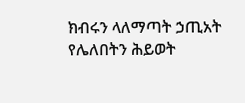ክብሩን ላለማጣት ኃጢአት የሌለበትን ሕይወት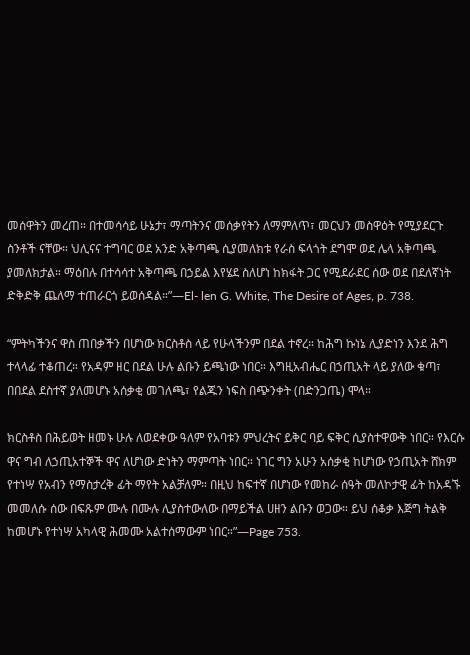መሰዋትን መረጠ። በተመሳሳይ ሁኔታ፣ ማጣትንና መሰቃየትን ለማምለጥ፣ መርህን መስዋዕት የሚያደርጉ ስንቶች ናቸው። ህሊናና ተግባር ወደ አንድ አቅጣጫ ሲያመለክቱ የራስ ፍላጎት ደግሞ ወደ ሌላ አቅጣጫ ያመለክታል። ማዕበሉ በተሳሳተ አቅጣጫ በኃይል እየሄደ ስለሆነ ከክፋት ጋር የሚደራደር ሰው ወደ በደለኛነት ድቅድቅ ጨለማ ተጠራርጎ ይወሰዳል።”—El- len G. White, The Desire of Ages, p. 738.

“ምትካችንና ዋስ ጠበቃችን በሆነው ክርስቶስ ላይ የሁላችንም በደል ተኖረ። ከሕግ ኩነኔ ሊያድነን እንደ ሕግ ተላላፊ ተቆጠረ። የአዳም ዘር በደል ሁሉ ልቡን ይጫነው ነበር። እግዚአብሔር በኃጢአት ላይ ያለው ቁጣ፣ በበደል ደስተኛ ያለመሆኑ አሰቃቂ መገለጫ፣ የልጁን ነፍስ በጭንቀት (በድንጋጤ) ሞላ።

ክርስቶስ በሕይወት ዘመኑ ሁሉ ለወደቀው ዓለም የአባቱን ምህረትና ይቅር ባይ ፍቅር ሲያስተዋውቅ ነበር። የእርሱ ዋና ግብ ለኃጢአተኞች ዋና ለሆነው ድነትን ማምጣት ነበር። ነገር ግን አሁን አሰቃቂ ከሆነው የኃጢአት ሸክም የተነሣ የአብን የማስታረቅ ፊት ማየት አልቻለም። በዚህ ከፍተኛ በሆነው የመከራ ሰዓት መለኮታዊ ፊት ከአዳኙ መመለሱ ሰው በፍጹም ሙሉ በሙሉ ሊያስተውለው በማይችል ሀዘን ልቡን ወጋው። ይህ ሰቆቃ እጅግ ትልቅ ከመሆኑ የተነሣ አካላዊ ሕመሙ አልተሰማውም ነበር።”—Page 753.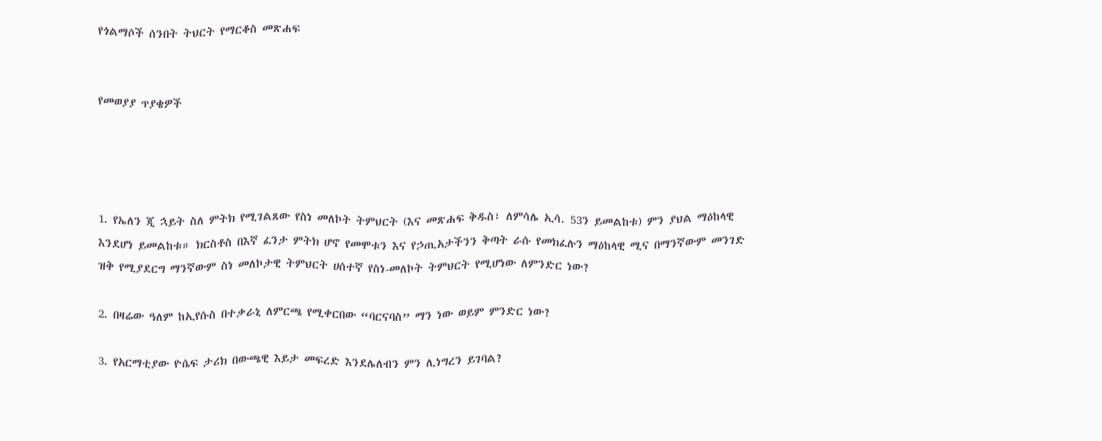የጎልማሶች ሰንበት ትህርት የማርቆስ መጽሐፍ


የመወያያ ጥያቄዎች




1. የኤለን ጂ ኋይት ስለ ምትክ የሚገልጸው የስነ መለኮት ትምህርት (እና መጽሐፍ ቅዱስ፣ ለምሳሌ ኢሳ. 53ን ይመልከቱ) ምን ያህል ማዕከላዊ እንደሆነ ይመልከቱ። ክርስቶስ በእኛ ፈንታ ምትክ ሆኖ የመሞቱን እና የኃጢአታችንን ቅጣት ራሱ የመክፈሉን ማዕከላዊ ሚና በማንኛውም መንገድ ዝቅ የሚያደርግ ማንኛውም ስነ መለኮታዊ ትምህርት ሀሰተኛ የስነ-መለኮት ትምህርት የሚሆነው ለምንድር ነው?

2. በዛሬው ዓለም ከኢየሱስ በተቃራኒ ለምርጫ የሚቀርበው “ባርናባስ” ማን ነው ወይም ምንድር ነው?

3. የአርማቲያው ዮሴፍ ታሪክ በውጫዊ እይታ መፍረድ እንደሌለብን ምን ሊነግረን ይገባል?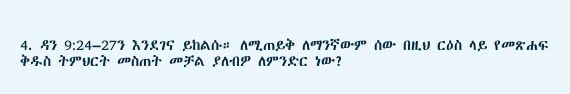4. ዳን 9:24–27ን እንደገና ይከልሱ። ለሚጠይቅ ለማንኛውም ሰው በዚህ ርዕስ ላይ የመጽሐፍ ቅዱስ ትምህርት መስጠት መቻል ያለብዎ ለምንድር ነው?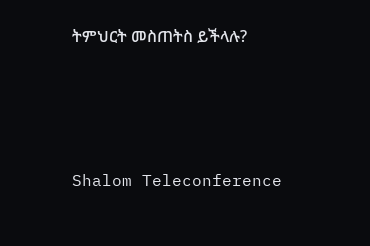ትምህርት መስጠትስ ይችላሉ?




Shalom Teleconference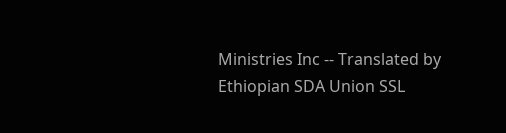Ministries Inc -- Translated by Ethiopian SDA Union SSL